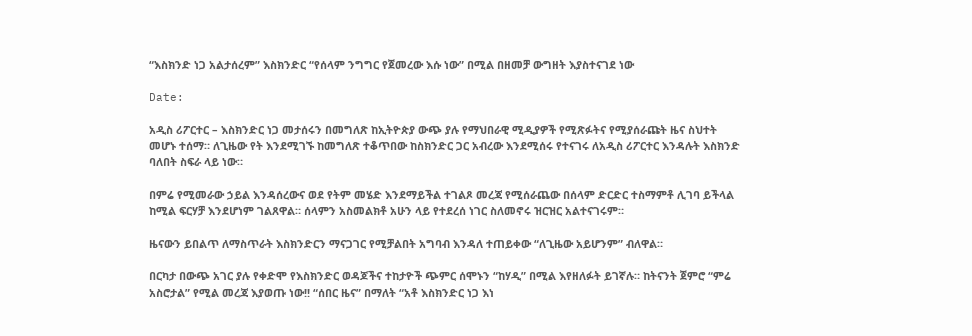“እስክንድ ነጋ አልታሰረም” እስክንድር “የሰላም ንግግር የጀመረው እሱ ነው” በሚል በዘመቻ ውግዘት እያስተናገደ ነው

Date:

አዲስ ሪፖርተር – እስክንድር ነጋ መታሰሩን በመግለጽ ከኢትዮጵያ ውጭ ያሉ የማህበራዊ ሚዲያዎች የሚጽፉትና የሚያሰራጩት ዜና ስህተት መሆኑ ተሰማ። ለጊዜው የት እንደሚገኙ ከመግለጽ ተቆጥበው ከስክንድር ጋር አብረው እንደሚሰሩ የተናገሩ ለአዲስ ሪፖርተር እንዳሉት እስክንድ ባለበት ስፍራ ላይ ነው።

በምሬ የሚመራው ኃይል እንዳሰረውና ወደ የትም መሄድ እንደማይችል ተገልጾ መረጃ የሚሰራጨው በሰላም ድርድር ተስማምቶ ሊገባ ይችላል ከሚል ፍርሃቻ እንደሆነም ገልጸዋል። ሰላምን አስመልክቶ አሁን ላይ የተደረሰ ነገር ስለመኖሩ ዝርዝር አልተናገሩም።

ዜናውን ይበልጥ ለማስጥራት እስክንድርን ማናጋገር የሚቻልበት አግባብ እንዳለ ተጠይቀው “ለጊዜው አይሆንም” ብለዋል።

በርካታ በውጭ አገር ያሉ የቀድሞ የእስክንድር ወዳጆችና ተከታዮች ጭምር ሰሞኑን “ከሃዲ” በሚል እየዘለፉት ይገኛሉ። ከትናንት ጀምሮ “ምሬ አስሮታል” የሚል መረጃ እያወጡ ነው!! “ሰበር ዜና” በማለት “አቶ እስክንድር ነጋ እነ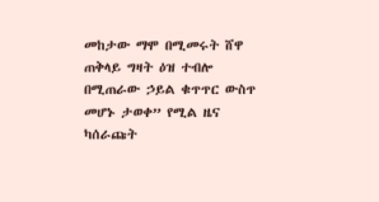መከታው ማሞ በሚመሩት ሸዋ ጠቅላይ ግዛት ዕዝ ተብሎ በሚጠራው ኃይል ቁጥጥር ውስጥ መሆኑ ታወቀ” የሚል ዜና ካሰራጩት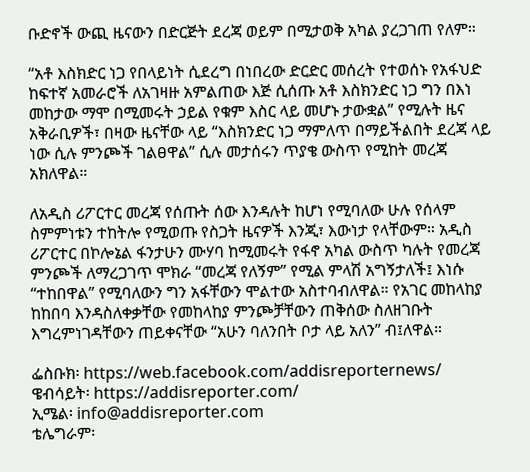ቡድኖች ውጪ ዜናውን በድርጅት ደረጃ ወይም በሚታወቅ አካል ያረጋገጠ የለም።

“አቶ እስክድር ነጋ የበላይነት ሲደረግ በነበረው ድርድር መሰረት የተወሰኑ የአፋህድ ከፍተኛ አመራሮች ለአገዛዙ አምልጠው እጅ ሲሰጡ አቶ እስክንድር ነጋ ግን በእነ መከታው ማሞ በሚመሩት ኃይል የቁም እስር ላይ መሆኑ ታውቋል” የሚሉት ዜና አቅራቢዎች፣ በዛው ዜናቸው ላይ “እስክንድር ነጋ ማምለጥ በማይችልበት ደረጃ ላይ ነው ሲሉ ምንጮች ገልፀዋል” ሲሉ መታሰሩን ጥያቄ ውስጥ የሚከት መረጃ አክለዋል።

ለአዲስ ሪፖርተር መረጃ የሰጡት ሰው እንዳሉት ከሆነ የሚባለው ሁሉ የሰላም ስምምነቱን ተከትሎ የሚወጡ የስጋት ዜናዎች እንጂ፣ እውነታ የላቸውም። አዲስ ሪፖርተር በኮሎኔል ፋንታሁን ሙሃባ ከሚመሩት የፋኖ አካል ውስጥ ካሉት የመረጃ ምንጮች ለማረጋገጥ ሞክራ “መረጃ የለኝም” የሚል ምላሽ አግኝታለች፤ እነሱ “ተከበዋል” የሚባለውን ግን አፋቸውን ሞልተው አስተባብለዋል። የአገር መከላከያ ከከበባ እንዳስለቀቃቸው የመከላከያ ምንጮቻቸውን ጠቅሰው ስለዘገቡት እግረምነገዳቸውን ጠይቀናቸው “አሁን ባለንበት ቦታ ላይ አለን” ብ፤ለዋል።

ፌስቡክ፡ https://web.facebook.com/addisreporternews/
ዌብሳይት፡ https://addisreporter.com/
ኢሜል፡ info@addisreporter.com
ቴሌግራም፡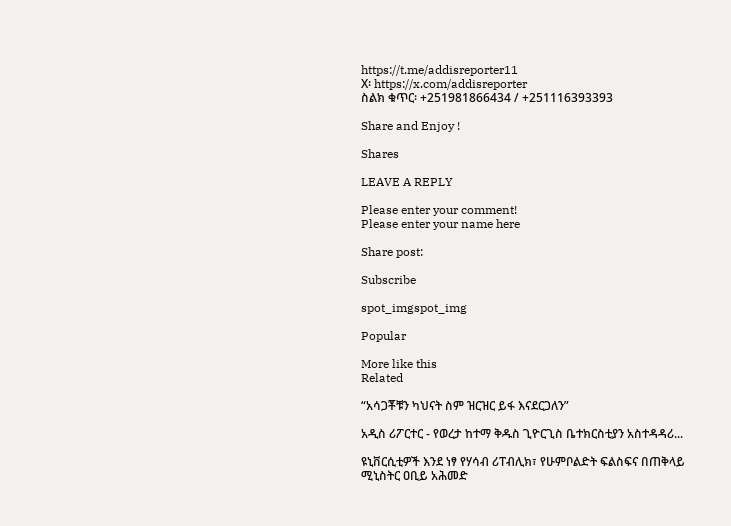https://t.me/addisreporter11
X፡ https://x.com/addisreporter
ስልክ ቁጥር፡ +251981866434 / +251116393393

Share and Enjoy !

Shares

LEAVE A REPLY

Please enter your comment!
Please enter your name here

Share post:

Subscribe

spot_imgspot_img

Popular

More like this
Related

“አሳጋቾቹን ካህናት ስም ዝርዝር ይፋ እናደርጋለን”

አዲስ ሪፖርተር - የወረታ ከተማ ቅዱስ ጊዮርጊስ ቤተክርስቲያን አስተዳዳሪ...

ዩኒቨርሲቲዎች እንደ ነፃ የሃሳብ ሪፐብሊክ፣ የሁምቦልድት ፍልስፍና በጠቅላይ ሚኒስትር ዐቢይ አሕመድ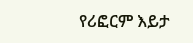የሪፎርም እይታ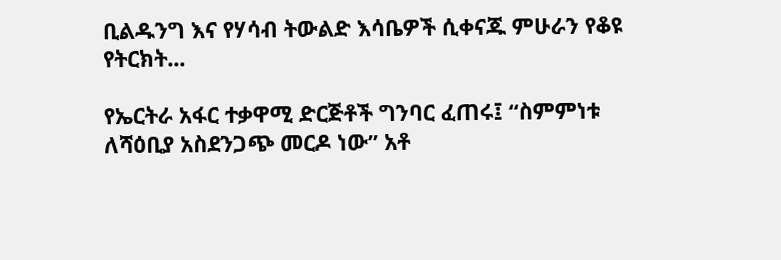ቢልዱንግ እና የሃሳብ ትውልድ እሳቤዎች ሲቀናጁ ምሁራን የቆዩ የትርክት...

የኤርትራ አፋር ተቃዋሚ ድርጅቶች ግንባር ፈጠሩ፤ “ስምምነቱ ለሻዕቢያ አስደንጋጭ መርዶ ነው” አቶ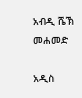አብዲ ሼኽ መሐመድ

አዲስ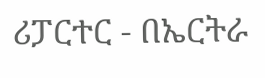ሪፓርተር - በኤርትራ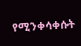የሚንቀሳቀሱት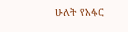ሁለት የአፋር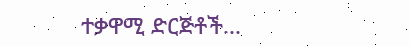ተቃዋሚ ድርጅቶች...